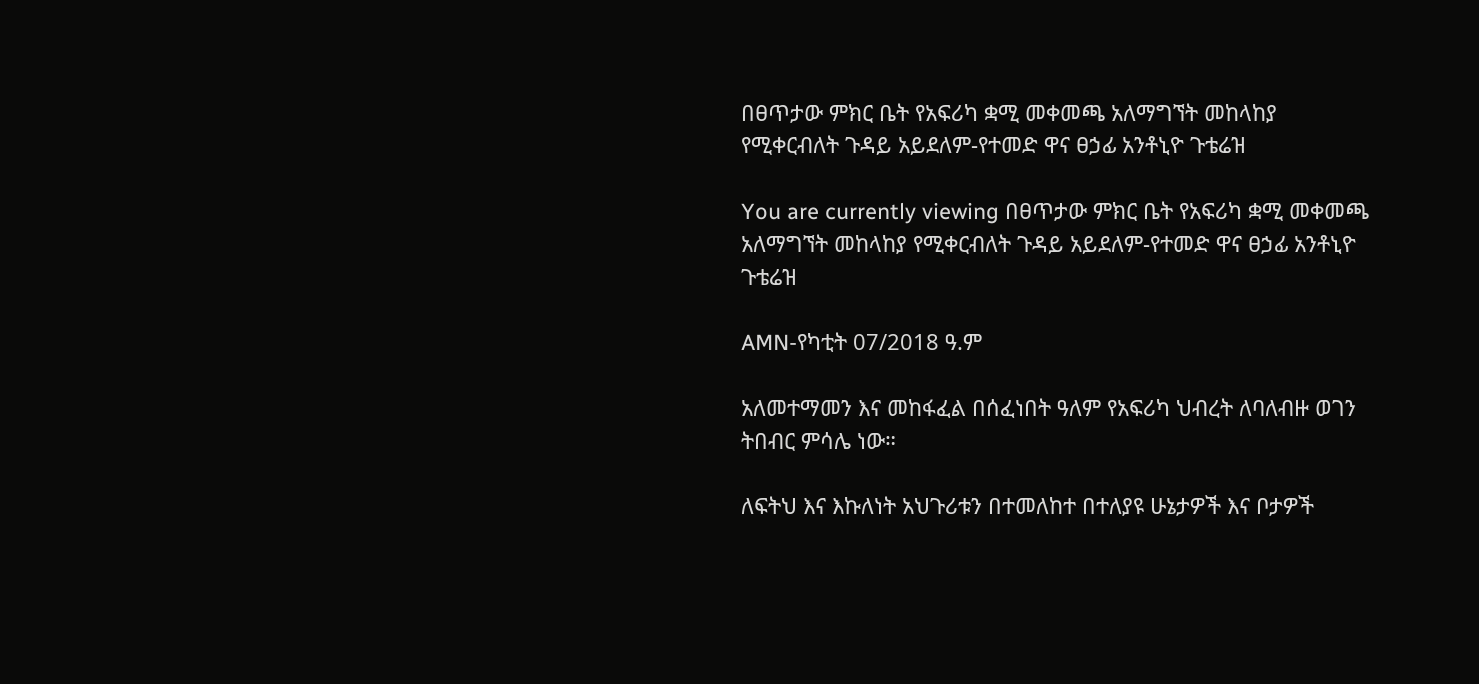በፀጥታው ምክር ቤት የአፍሪካ ቋሚ መቀመጫ አለማግኘት መከላከያ የሚቀርብለት ጉዳይ አይደለም-የተመድ ዋና ፀኃፊ አንቶኒዮ ጉቴሬዝ

You are currently viewing በፀጥታው ምክር ቤት የአፍሪካ ቋሚ መቀመጫ አለማግኘት መከላከያ የሚቀርብለት ጉዳይ አይደለም-የተመድ ዋና ፀኃፊ አንቶኒዮ ጉቴሬዝ

AMN-የካቲት 07/2018 ዓ.ም

አለመተማመን እና መከፋፈል በሰፈነበት ዓለም የአፍሪካ ህብረት ለባለብዙ ወገን ትበብር ምሳሌ ነው።

ለፍትህ እና እኩለነት አህጉሪቱን በተመለከተ በተለያዩ ሁኔታዎች እና ቦታዎች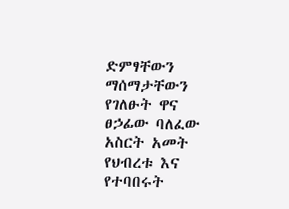ድምፃቸውን ማሰማታቸውን የገለፁት ዋና ፀኃፊው ባለፈው አስርት አመት የህብረቱ እና የተባበሩት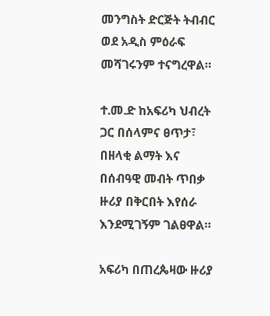መንግስት ድርጅት ትብብር ወደ አዲስ ምዕራፍ መሻገሩንም ተናግረዋል።

ተ.መ.ድ ከአፍሪካ ህብረት ጋር በሰላምና ፀጥታ፣ በዘላቂ ልማት እና በሰብዓዊ መብት ጥበቃ ዙሪያ በቅርበት እየሰራ እንደሚገኝም ገልፀዋል።

አፍሪካ በጠረጴዛው ዙሪያ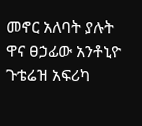መኖር አለባት ያሉት ዋና ፀኃፊው አንቶኒዮ ጉቴሬዝ አፍሪካ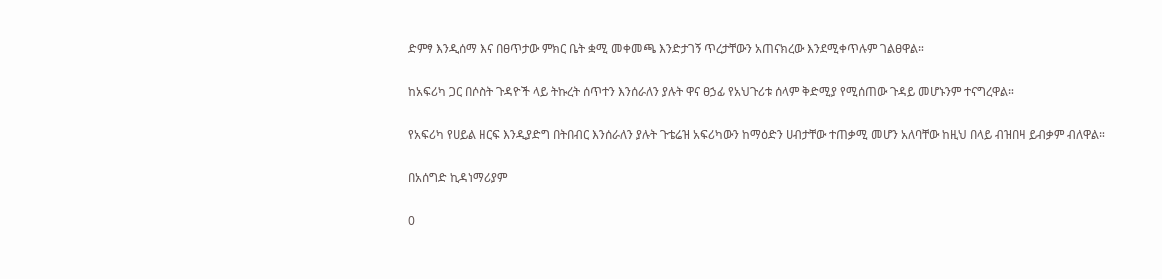ድምፃ እንዲሰማ እና በፀጥታው ምክር ቤት ቋሚ መቀመጫ እንድታገኝ ጥረታቸውን አጠናክረው እንደሚቀጥሉም ገልፀዋል።

ከአፍሪካ ጋር በሶስት ጉዳዮች ላይ ትኩረት ሰጥተን እንሰራለን ያሉት ዋና ፀኃፊ የአህጉሪቱ ሰላም ቅድሚያ የሚሰጠው ጉዳይ መሆኑንም ተናግረዋል።

የአፍሪካ የሀይል ዘርፍ እንዲያድግ በትበብር እንሰራለን ያሉት ጉቴሬዝ አፍሪካውን ከማዕድን ሀብታቸው ተጠቃሚ መሆን አለባቸው ከዚህ በላይ ብዝበዛ ይብቃም ብለዋል።

በአሰግድ ኪዳነማሪያም

0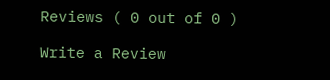Reviews ( 0 out of 0 )

Write a Review